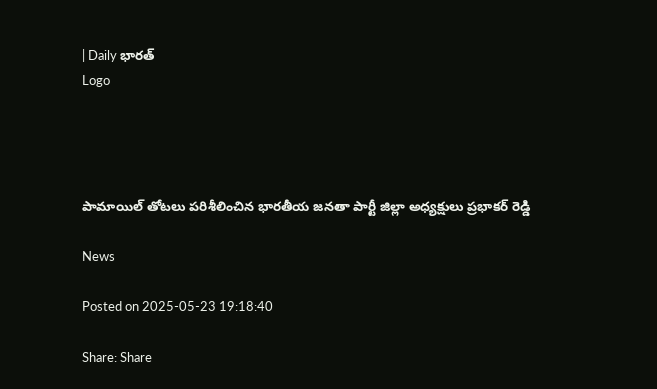| Daily భారత్
Logo




పామాయిల్ తోటలు పరిశీలించిన భారతీయ జనతా పార్టీ జిల్లా అధ్యక్షులు ప్రభాకర్ రెడ్డి

News

Posted on 2025-05-23 19:18:40

Share: Share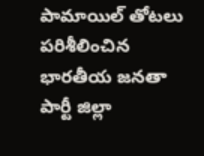పామాయిల్ తోటలు పరిశీలించిన భారతీయ జనతా పార్టీ జిల్లా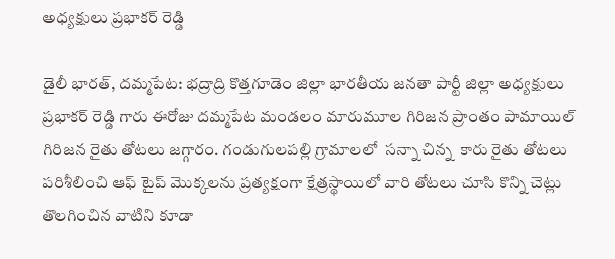అధ్యక్షులు ప్రభాకర్ రెడ్డి

డైలీ భారత్, దమ్మపేట: భద్రాద్రి కొత్తగూడెం జిల్లా భారతీయ జనతా పార్టీ జిల్లా అధ్యక్షులు ప్రభాకర్ రెడ్డి గారు ఈరోజు దమ్మపేట మండలం మారుమూల గిరిజన ప్రాంతం పామాయిల్ గిరిజన రైతు తోటలు జగ్గారం. గండుగులపల్లి గ్రామాలలో  సన్నా చిన్న  కారు రైతు తోటలు పరిశీలించి ఆఫ్ టైప్ మొక్కలను ప్రత్యక్షంగా క్షేత్రస్థాయిలో వారి తోటలు చూసి కొన్ని చెట్లు తొలగించిన వాటిని కూడా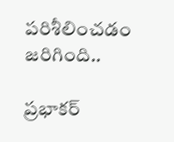పరిశీలించడం జరిగింది..

ప్రభాకర్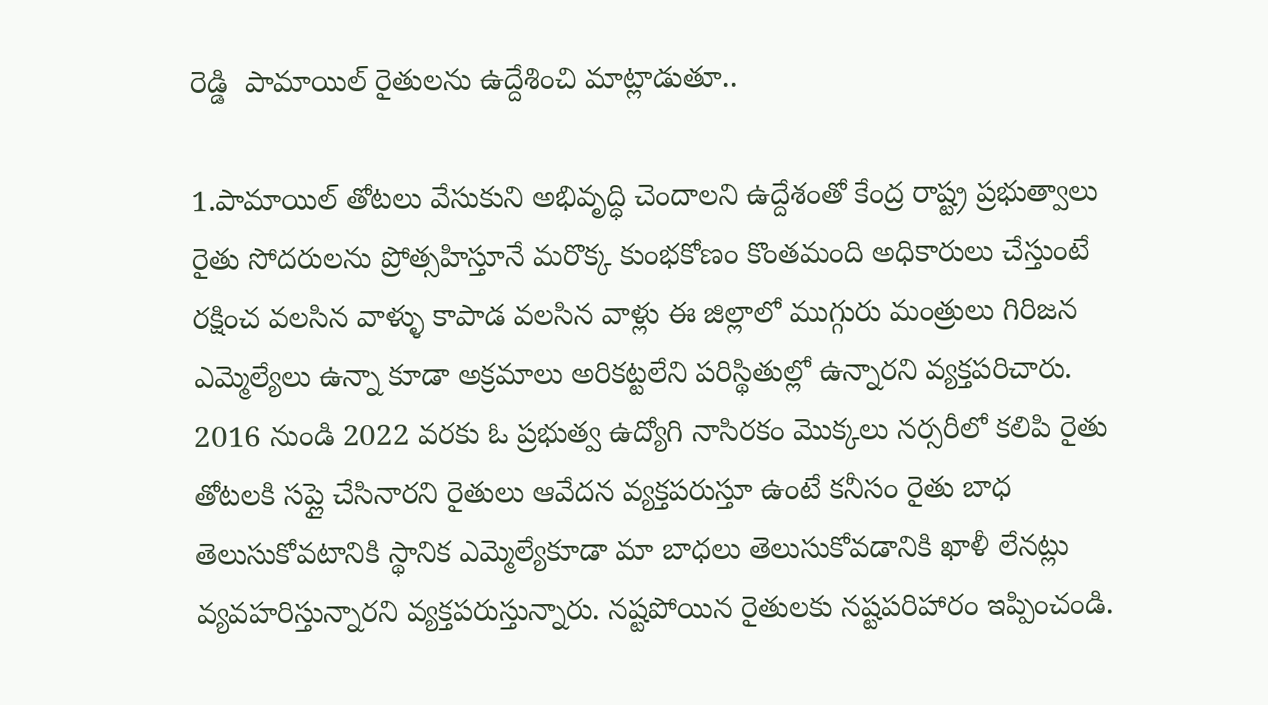రెడ్డి  పామాయిల్ రైతులను ఉద్దేశించి మాట్లాడుతూ..

1.పామాయిల్ తోటలు వేసుకుని అభివృద్ధి చెందాలని ఉద్దేశంతో కేంద్ర రాష్ట్ర ప్రభుత్వాలు రైతు సోదరులను ప్రోత్సహిస్తూనే మరొక్క కుంభకోణం కొంతమంది అధికారులు చేస్తుంటే రక్షించ వలసిన వాళ్ళు కాపాడ వలసిన వాళ్లు ఈ జిల్లాలో ముగ్గురు మంత్రులు గిరిజన ఎమ్మెల్యేలు ఉన్నా కూడా అక్రమాలు అరికట్టలేని పరిస్థితుల్లో ఉన్నారని వ్యక్తపరిచారు. 2016 నుండి 2022 వరకు ఓ ప్రభుత్వ ఉద్యోగి నాసిరకం మొక్కలు నర్సరీలో కలిపి రైతు తోటలకి సప్లై చేసినారని రైతులు ఆవేదన వ్యక్తపరుస్తూ ఉంటే కనీసం రైతు బాధ తెలుసుకోవటానికి స్థానిక ఎమ్మెల్యేకూడా మా బాధలు తెలుసుకోవడానికి ఖాళీ లేనట్లు వ్యవహరిస్తున్నారని వ్యక్తపరుస్తున్నారు. నష్టపోయిన రైతులకు నష్టపరిహారం ఇప్పించండి.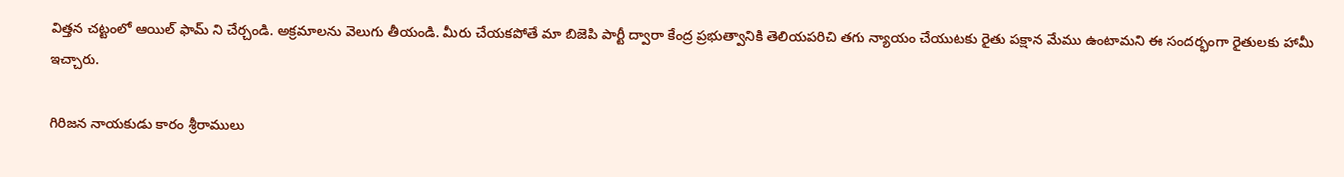విత్తన చట్టంలో ఆయిల్ ఫామ్ ని చేర్చండి. అక్రమాలను వెలుగు తీయండి. మీరు చేయకపోతే మా బిజెపి పార్టీ ద్వారా కేంద్ర ప్రభుత్వానికి తెలియపరిచి తగు న్యాయం చేయుటకు రైతు పక్షాన మేము ఉంటామని ఈ సందర్భంగా రైతులకు హామీ ఇచ్చారు.

గిరిజన నాయకుడు కారం శ్రీరాములు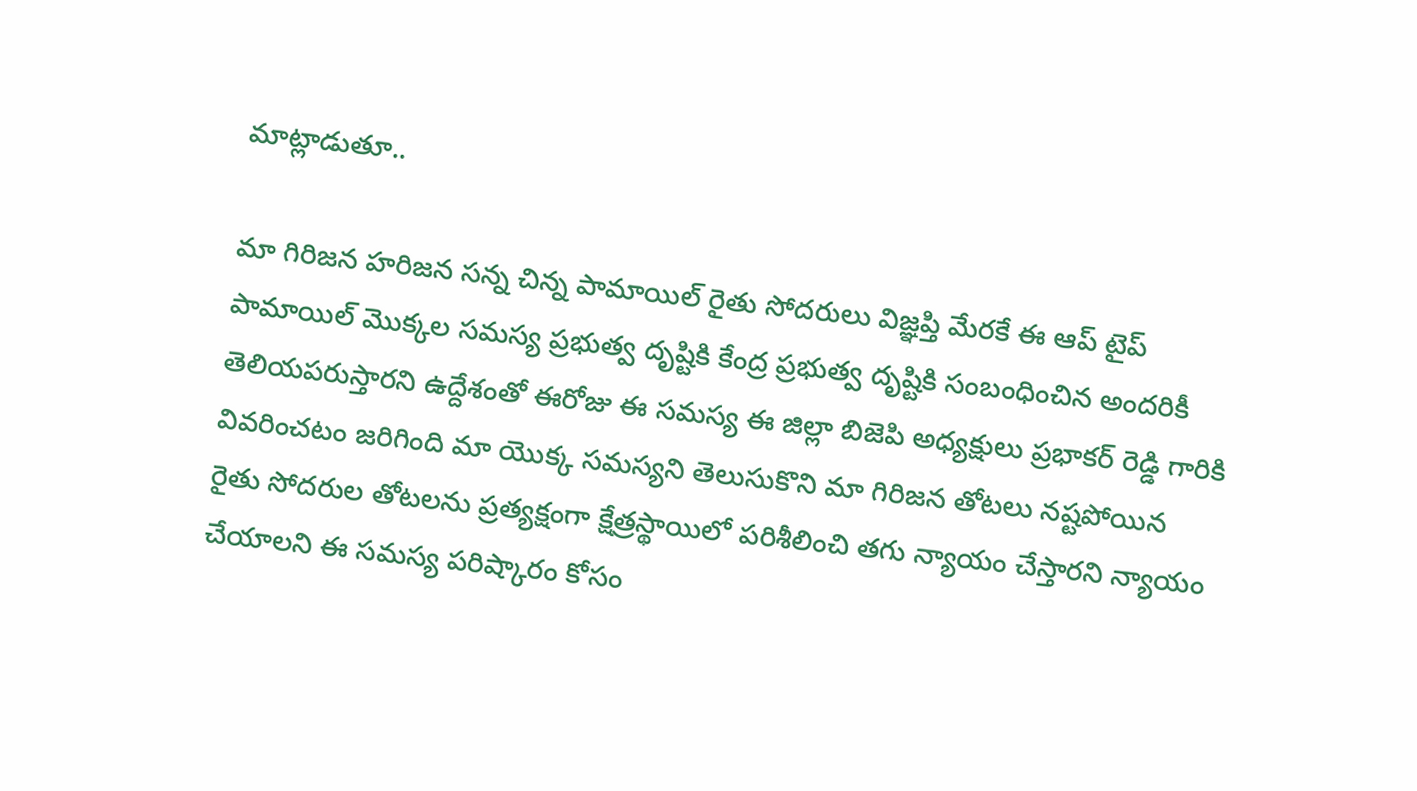మాట్లాడుతూ..

మా గిరిజన హరిజన సన్న చిన్న పామాయిల్ రైతు సోదరులు విజ్ఞప్తి మేరకే ఈ ఆప్ టైప్ పామాయిల్ మొక్కల సమస్య ప్రభుత్వ దృష్టికి కేంద్ర ప్రభుత్వ దృష్టికి సంబంధించిన అందరికీ తెలియపరుస్తారని ఉద్దేశంతో ఈరోజు ఈ సమస్య ఈ జిల్లా బిజెపి అధ్యక్షులు ప్రభాకర్ రెడ్డి గారికి వివరించటం జరిగింది మా యొక్క సమస్యని తెలుసుకొని మా గిరిజన తోటలు నష్టపోయిన రైతు సోదరుల తోటలను ప్రత్యక్షంగా క్షేత్రస్థాయిలో పరిశీలించి తగు న్యాయం చేస్తారని న్యాయం చేయాలని ఈ సమస్య పరిష్కారం కోసం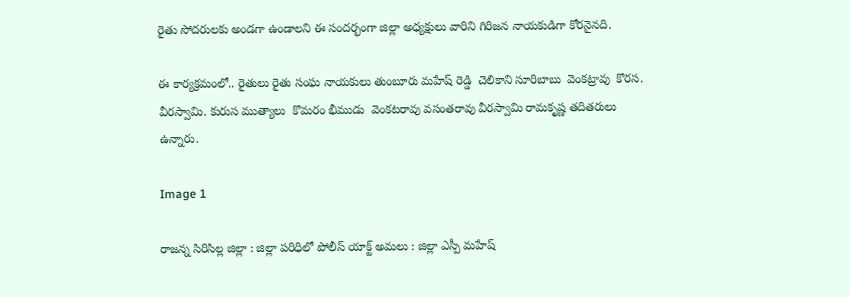రైతు సోదరులకు అండగా ఉండాలని ఈ సందర్భంగా జిల్లా అధ్యక్షులు వారిని గిరిజన నాయకుడిగా కోరనైనది.

ఈ కార్యక్రమంలో.. రైతులు రైతు సంఘ నాయకులు తుంబూరు మహేష్ రెడ్డి  చెలికాని సూరిబాబు  వెంకట్రావు  కొరస. వీరస్వామి. కురుస ముత్యాలు  కొమరం భీముడు  వెంకటరావు వసంతరావు వీరస్వామి రామకృష్ణ తదితరులు ఉన్నారు.

Image 1

రాజన్న సిరిసిల్ల జిల్లా : జిల్లా పరిధిలో పోలీస్ యాక్ట్ అమలు : జిల్లా ఎస్పీ మహేష్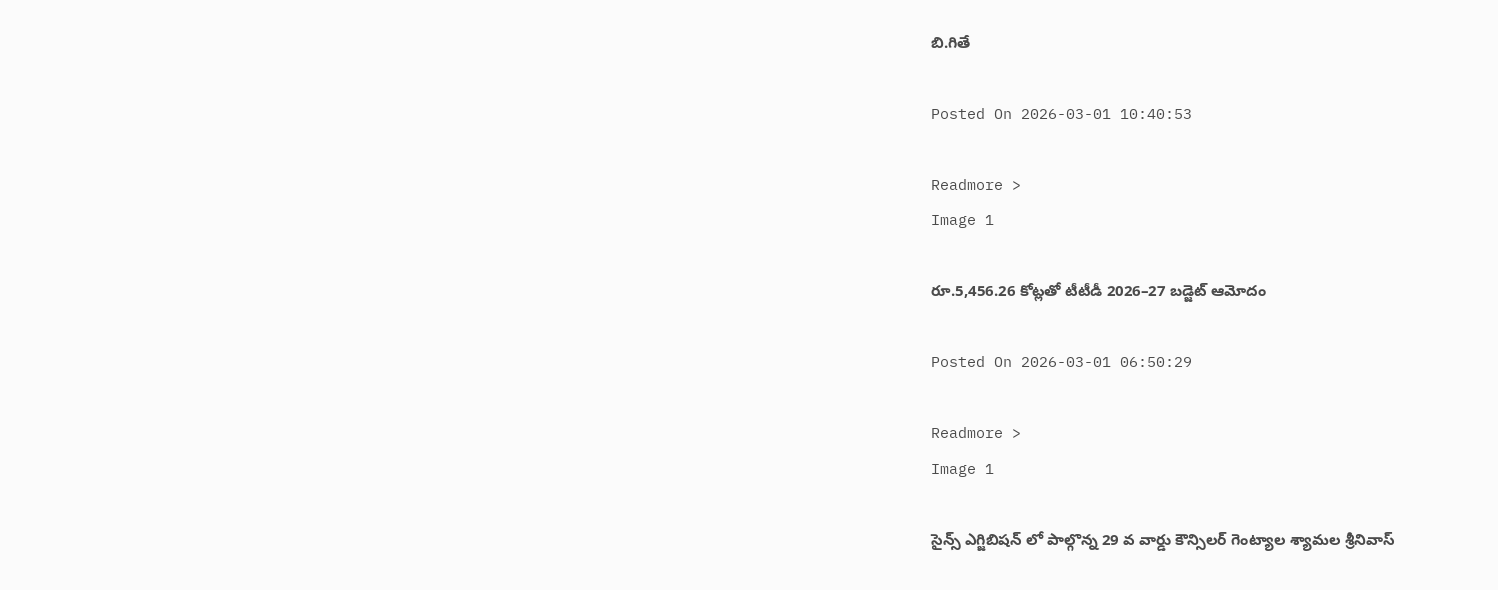బి.గితే

Posted On 2026-03-01 10:40:53

Readmore >
Image 1

రూ.5,456.26 కోట్లతో టీటీడీ 2026–27 బడ్జెట్ ఆమోదం

Posted On 2026-03-01 06:50:29

Readmore >
Image 1

సైన్స్ ఎగ్జిబిషన్ లో పాల్గొన్న 29 వ వార్డు కౌన్సిలర్ గెంట్యాల శ్యామల శ్రీనివాస్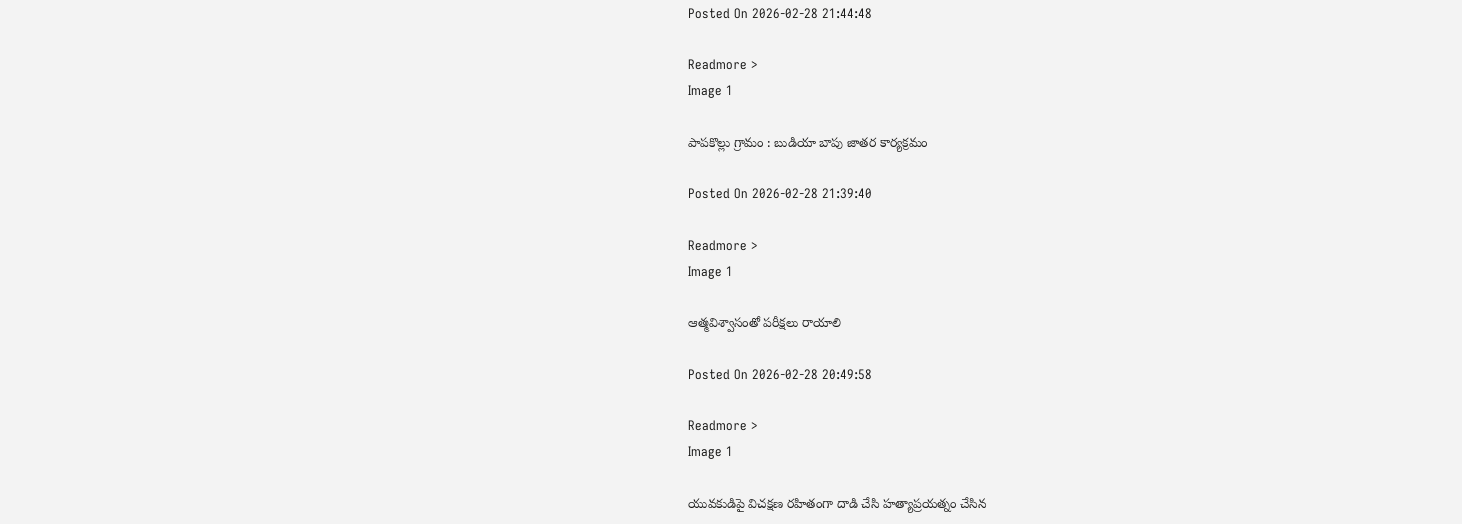Posted On 2026-02-28 21:44:48

Readmore >
Image 1

పాపకొల్లు గ్రామం : బుడియా బాపు జాతర కార్యక్రమం

Posted On 2026-02-28 21:39:40

Readmore >
Image 1

ఆత్మవిశ్వాసంతో పరీక్షలు రాయాలి

Posted On 2026-02-28 20:49:58

Readmore >
Image 1

యువకుడిపై విచక్షణ రహితంగా దాడి చేసి హత్యాప్రయత్నం చేసిన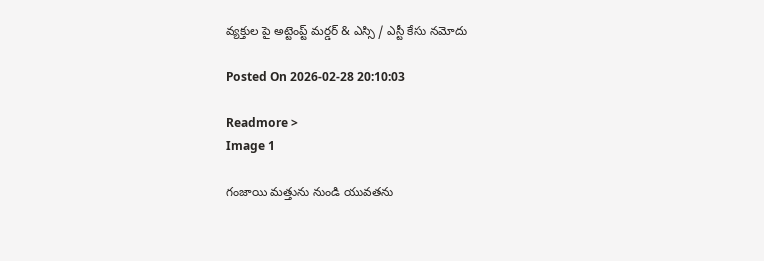వ్యక్తుల పై అట్టెంప్ట్ మర్డర్ & ఎస్సి / ఎస్టీ కేసు నమోదు

Posted On 2026-02-28 20:10:03

Readmore >
Image 1

గంజాయి మత్తును నుండి యువతను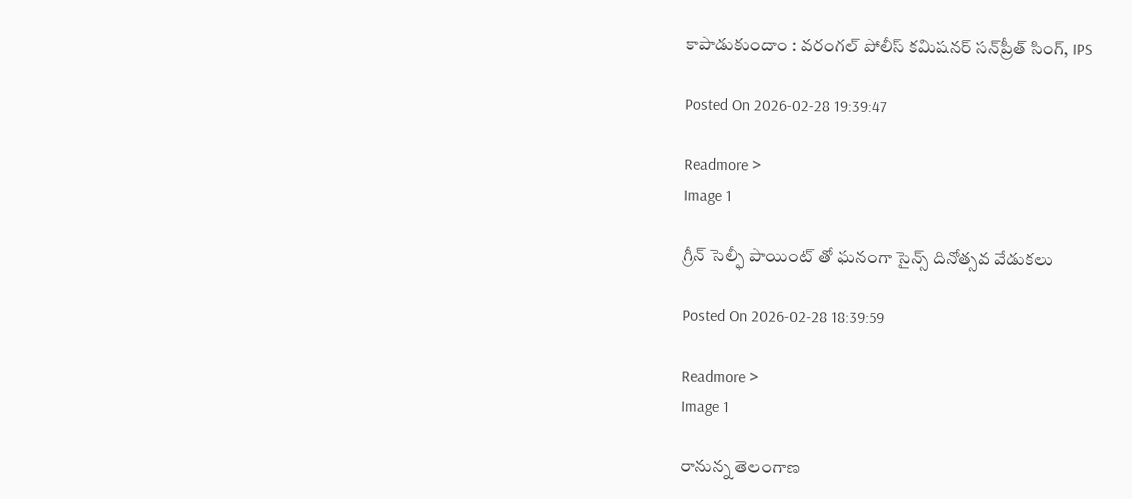కాపాడుకుందాం : వరంగల్ పోలీస్ కమిషనర్ సన్‌ప్రీత్ సింగ్, IPS

Posted On 2026-02-28 19:39:47

Readmore >
Image 1

గ్రీన్ సెల్ఫీ పాయింట్ తో ఘనంగా సైన్స్ దినోత్సవ వేడుకలు

Posted On 2026-02-28 18:39:59

Readmore >
Image 1

రానున్న తెలంగాణ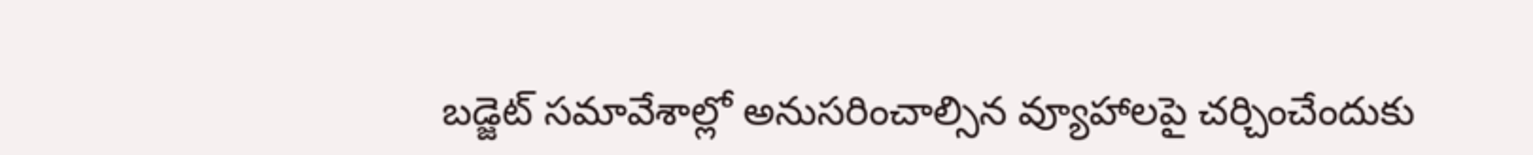బడ్జెట్ సమావేశాల్లో అనుసరించాల్సిన వ్యూహాలపై చర్చించేందుకు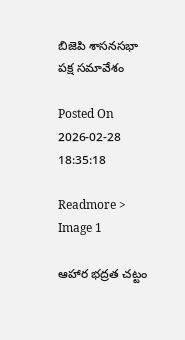బిజెపి శాసనసభా పక్ష సమావేశం

Posted On 2026-02-28 18:35:18

Readmore >
Image 1

ఆహార భద్రత చట్టం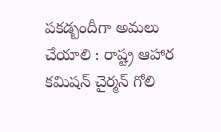పకడ్బందీగా అమలు చేయాలి : రాష్ట్ర ఆహార కమిషన్ చైర్మన్ గోలి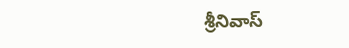శ్రీనివాస్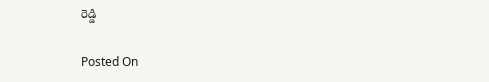రెడ్డి

Posted On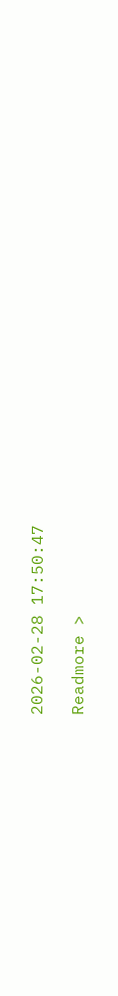2026-02-28 17:50:47

Readmore >